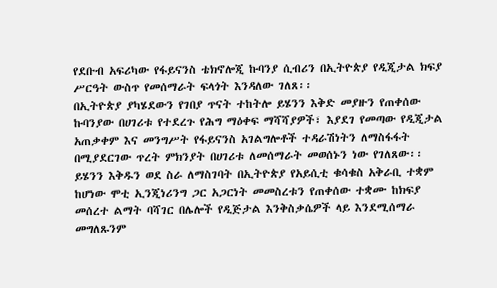የደቡብ አፍሪካው የፋይናንስ ቴክኖሎጂ ኩባንያ ሲብሪን በኢትዮጵያ የዲጂታል ክፍያ ሥርዓት ውስጥ የመሰማራት ፍላጎት እንዳለው ገለጸ፡፡
በኢትዮጵያ ያካሄደውን የገበያ ጥናት ተከትሎ ይሄንን እቅድ መያዙን የጠቀሰው ኩባንያው በሀገሪቱ የተደረጉ የሕግ ማዕቀፍ ማሻሻያዎች፣ እያደገ የመጣው የዲጂታል አጠቃቀም እና መንግሥት የፋይናንስ አገልግሎቶች ተዳራሽነትን ለማስፋፋት በሚያደርገው ጥረት ምክንያት በሀገሪቱ ለመሰማራት መወሰኑን ነው የገለጸው፡፡
ይሄንን እቅዱን ወደ ስራ ለማስገባት በኢትዮጵያ የአይሲቲ ቁሳቁስ አቅራቢ ተቋም ከሆነው ሞቲ ኢንጂነሪንግ ጋር አጋርነት መመስረቱን የጠቀሰው ተቋሙ ከክፍያ መሰረተ ልማት ባሻገር በሌሎች የዲጅታል እንቅስቃሴዎች ላይ እንደሚሰማራ መግለጹንም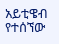አይቲዌብ የተሰኘው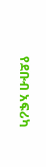የደቡብ አፍሪካ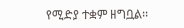የሚድያ ተቋም ዘግቧል፡፡